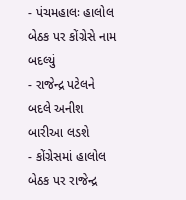- પંચમહાલઃ હાલોલ બેઠક પર કોંગ્રેસે નામ બદલ્યું
- રાજેન્દ્ર પટેલને બદલે અનીશ બારીઆ લડશે
- કોંગ્રેસમાં હાલોલ બેઠક પર રાજેન્દ્ર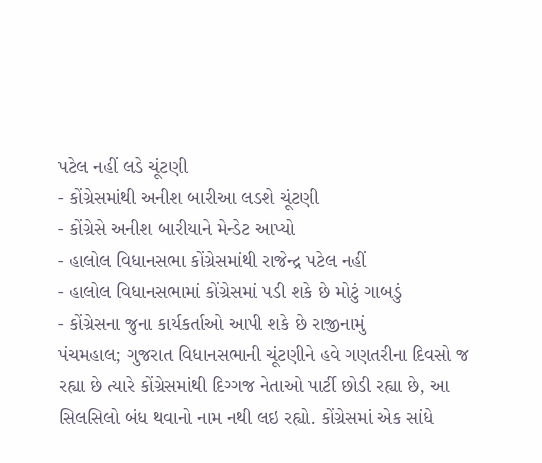પટેલ નહીં લડે ચૂંટણી
- કોંગ્રેસમાંથી અનીશ બારીઆ લડશે ચૂંટણી
- કોંગ્રેસે અનીશ બારીયાને મેન્ડેટ આપ્યો
- હાલોલ વિધાનસભા કોંગ્રેસમાંથી રાજેન્દ્ર પટેલ નહીં
- હાલોલ વિધાનસભામાં કોંગ્રેસમાં પડી શકે છે મોટું ગાબડું
- કોંગ્રેસના જુના કાર્યકર્તાઓ આપી શકે છે રાજીનામું
પંચમહાલ; ગુજરાત વિધાનસભાની ચૂંટણીને હવે ગણતરીના દિવસો જ રહ્યા છે ત્યારે કોંગ્રેસમાંથી દિગ્ગજ નેતાઓ પાર્ટી છોડી રહ્યા છે, આ સિલસિલો બંધ થવાનો નામ નથી લઇ રહ્યો. કોંગ્રેસમાં એક સાંધે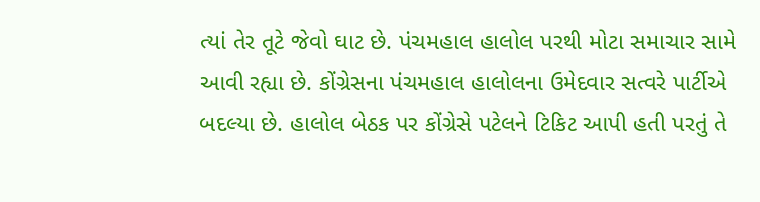ત્યાં તેર તૂટે જેવો ઘાટ છે. પંચમહાલ હાલોલ પરથી મોટા સમાચાર સામે આવી રહ્યા છે. કોંગ્રેસના પંચમહાલ હાલોલના ઉમેદવાર સત્વરે પાર્ટીએ બદલ્યા છે. હાલોલ બેઠક પર કોંગ્રેસે પટેલને ટિકિટ આપી હતી પરતું તે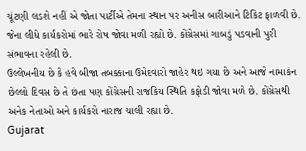ચૂંટણી લડશે નહીં એ જોતા પાર્ટીએ તેમના સ્થાન પર અનીસ બારીઆને ટિકિટ ફાળવી છે. જેના લીધે કાર્યકરોમાં ભારે રોષ જોવા મળી રહ્યો છે. કોંગ્રેસમાં ગાબડું પડવાની પુરી સંભાવના રહેલી છે.
ઉલ્લેખનીય છે કે હવે બીજા તબક્કાના ઉમેદવારો જાહેર થઇ ગયા છે અને આજે નામાકંન છેલ્લો દિવસ છે તે છંતા પણ કોંગ્રેસની રાજકિય સ્થિતિ કફોડી જોવા મળે છે. કોંગ્રેસથી અનેક નેતાઓ અને કાર્યકરો નારાજ ચાલી રહ્યા છે.
Gujarat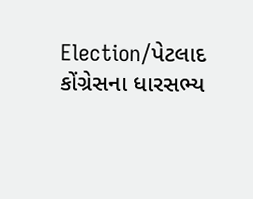Election/પેટલાદ કોંગ્રેસના ધારસભ્ય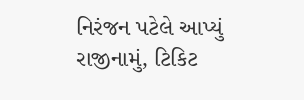નિરંજન પટેલે આપ્યું રાજીનામું, ટિકિટ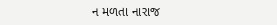ન મળતા નારાજ